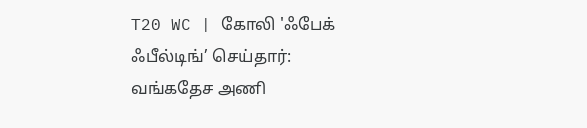T20 WC | கோலி 'ஃபேக் ஃபீல்டிங்’ செய்தார்: வங்கதேச அணி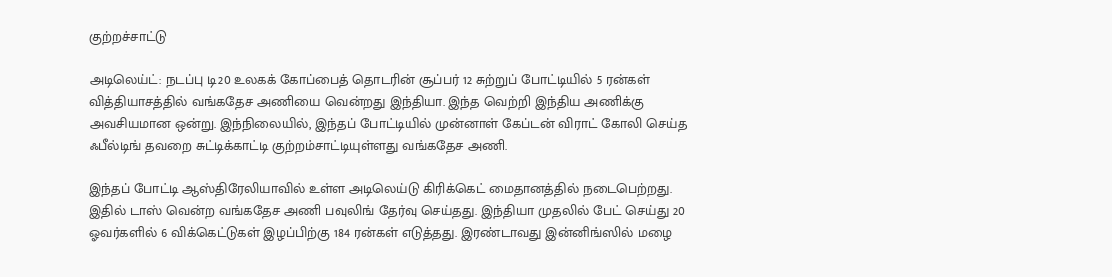குற்றச்சாட்டு

அடிலெய்ட்: நடப்பு டி20 உலகக் கோப்பைத் தொடரின் சூப்பர் 12 சுற்றுப் போட்டியில் 5 ரன்கள் வித்தியாசத்தில் வங்கதேச அணியை வென்றது இந்தியா. இந்த வெற்றி இந்திய அணிக்கு அவசியமான ஒன்று. இந்நிலையில், இந்தப் போட்டியில் முன்னாள் கேப்டன் விராட் கோலி செய்த ஃபீல்டிங் தவறை சுட்டிக்காட்டி குற்றம்சாட்டியுள்ளது வங்கதேச அணி.

இந்தப் போட்டி ஆஸ்திரேலியாவில் உள்ள அடிலெய்டு கிரிக்கெட் மைதானத்தில் நடைபெற்றது. இதில் டாஸ் வென்ற வங்கதேச அணி பவுலிங் தேர்வு செய்தது. இந்தியா முதலில் பேட் செய்து 20 ஓவர்களில் 6 விக்கெட்டுகள் இழப்பிற்கு 184 ரன்கள் எடுத்தது. இரண்டாவது இன்னிங்ஸில் மழை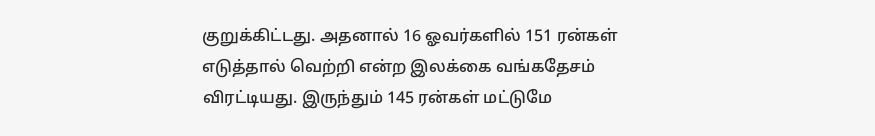குறுக்கிட்டது. அதனால் 16 ஓவர்களில் 151 ரன்கள் எடுத்தால் வெற்றி என்ற இலக்கை வங்கதேசம் விரட்டியது. இருந்தும் 145 ரன்கள் மட்டுமே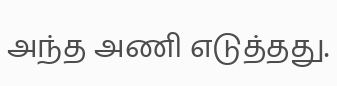அந்த அணி எடுத்தது.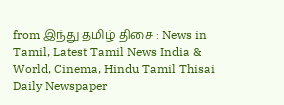from இந்து தமிழ் திசை : News in Tamil, Latest Tamil News India & World, Cinema, Hindu Tamil Thisai Daily Newspaper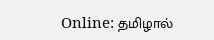Online: தமிழால்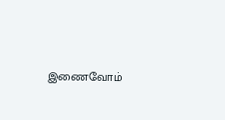இணைவோம்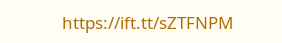https://ift.tt/sZTFNPM